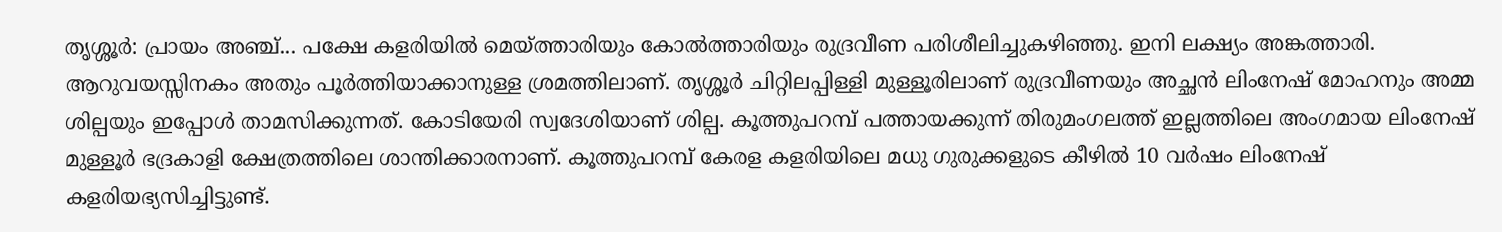തൃശ്ശൂർ: പ്രായം അഞ്ച്... പക്ഷേ കളരിയിൽ മെയ്ത്താരിയും കോൽത്താരിയും രുദ്രവീണ പരിശീലിച്ചുകഴിഞ്ഞു. ഇനി ലക്ഷ്യം അങ്കത്താരി. ആറുവയസ്സിനകം അതും പൂർത്തിയാക്കാനുള്ള ശ്രമത്തിലാണ്. തൃശ്ശൂർ ചിറ്റിലപ്പിള്ളി മുള്ളൂരിലാണ് രുദ്രവീണയും അച്ഛൻ ലിംനേഷ് മോഹനും അമ്മ ശില്പയും ഇപ്പോൾ താമസിക്കുന്നത്. കോടിയേരി സ്വദേശിയാണ് ശില്പ. കൂത്തുപറമ്പ് പത്തായക്കുന്ന് തിരുമംഗലത്ത് ഇല്ലത്തിലെ അംഗമായ ലിംനേഷ് മുള്ളൂർ ഭദ്രകാളി ക്ഷേത്രത്തിലെ ശാന്തിക്കാരനാണ്. കൂത്തുപറമ്പ് കേരള കളരിയിലെ മധു ഗുരുക്കളുടെ കീഴിൽ 10 വർഷം ലിംനേഷ് കളരിയഭ്യസിച്ചിട്ടുണ്ട്.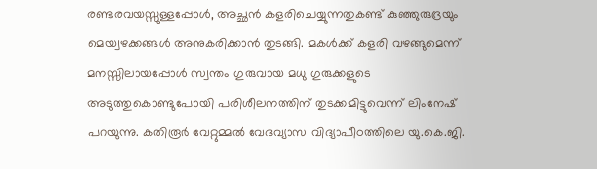രണ്ടരവയസ്സുള്ളപ്പോൾ, അച്ഛൻ കളരിചെയ്യുന്നതുകണ്ട് കുഞ്ഞുരുദ്രയും മെയ്വഴക്കങ്ങൾ അനുകരിക്കാൻ തുടങ്ങി. മകൾക്ക് കളരി വഴങ്ങുമെന്ന് മനസ്സിലായപ്പോൾ സ്വന്തം ഗുരുവായ മധു ഗുരുക്കളുടെ അടുത്തുകൊണ്ടുപോയി പരിശീലനത്തിന് തുടക്കമിട്ടുവെന്ന് ലിംനേഷ് പറയുന്നു. കതിരൂർ വേറ്റുമ്മൽ വേദവ്യാസ വിദ്യാപീഠത്തിലെ യു.കെ.ജി.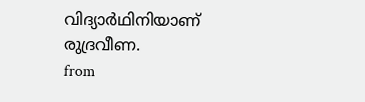വിദ്യാർഥിനിയാണ് രുദ്രവീണ.
from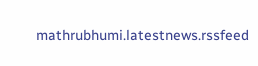mathrubhumi.latestnews.rssfeed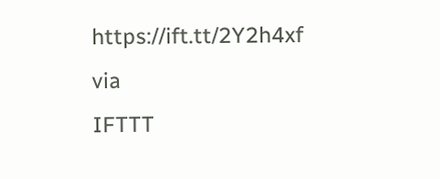https://ift.tt/2Y2h4xf
via
IFTTT